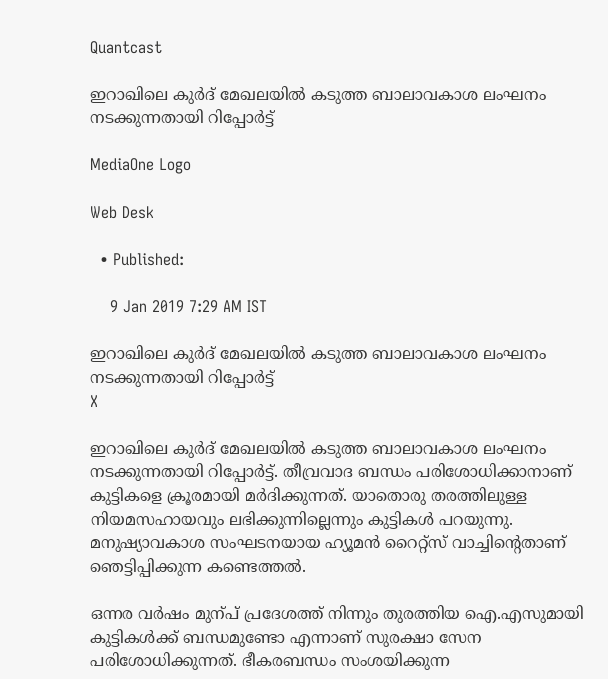Quantcast

ഇറാഖിലെ കുര്‍ദ് മേഖലയില്‍ കടുത്ത ബാലാവകാശ ലംഘനം നടക്കുന്നതായി റിപ്പോര്‍ട്ട്

MediaOne Logo

Web Desk

  • Published:

    9 Jan 2019 7:29 AM IST

ഇറാഖിലെ കുര്‍ദ് മേഖലയില്‍ കടുത്ത ബാലാവകാശ ലംഘനം നടക്കുന്നതായി റിപ്പോര്‍ട്ട്
X

ഇറാഖിലെ കുര്‍ദ് മേഖലയില്‍ കടുത്ത ബാലാവകാശ ലംഘനം നടക്കുന്നതായി റിപ്പോര്‍ട്ട്. തീവ്രവാദ ബന്ധം പരിശോധിക്കാനാണ് കുട്ടികളെ ക്രൂരമായി മര്‍ദിക്കുന്നത്. യാതൊരു തരത്തിലുള്ള നിയമസഹായവും ലഭിക്കുന്നില്ലെന്നും കുട്ടികള്‍ പറയുന്നു. മനുഷ്യാവകാശ സംഘടനയായ ഹ്യൂമന്‍ റൈറ്റ്സ് വാച്ചിന്റെതാണ് ഞെട്ടിപ്പിക്കുന്ന കണ്ടെത്തല്‍.

ഒന്നര വര്‍ഷം മുന്പ് പ്രദേശത്ത് നിന്നും തുരത്തിയ ഐ.എസുമായി കുട്ടികള്‍ക്ക് ബന്ധമുണ്ടോ എന്നാണ് സുരക്ഷാ സേന പരിശോധിക്കുന്നത്. ഭീകരബന്ധം സംശയിക്കുന്ന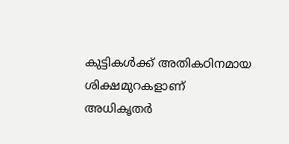കുട്ടികള്‍ക്ക് അതികഠിനമായ ശിക്ഷമുറകളാണ് അധികൃതര്‍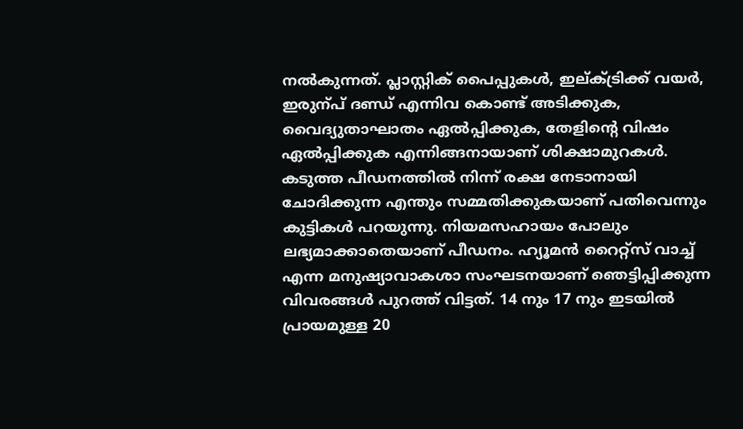നല്‍കുന്നത്. പ്ലാസ്റ്റിക് പൈപ്പുകള്‍, ഇല്ക്ട്രിക്ക് വയര്‍, ഇരുന്പ് ദണ്ഡ് എന്നിവ കൊണ്ട് അടിക്കുക, വൈദ്യുതാഘാതം ഏല്‍പ്പിക്കുക, തേളിന്റെ വിഷം ഏല്‍പ്പിക്കുക എന്നിങ്ങനായാണ് ശിക്ഷാമുറകള്‍. കടുത്ത പീഡനത്തില്‍ നിന്ന് രക്ഷ നേടാനായി ചോദിക്കുന്ന എന്തും സമ്മതിക്കുകയാണ് പതിവെന്നും കുട്ടികള്‍ പറയുന്നു. നിയമസഹായം പോലും ലഭ്യമാക്കാതെയാണ് പീഡനം. ഹ്യൂമന്‍ റൈറ്റ്സ് വാച്ച് എന്ന മനുഷ്യാവാകശാ സംഘടനയാണ് ഞെട്ടിപ്പിക്കുന്ന വിവരങ്ങള്‍ പുറത്ത് വിട്ടത്. 14 നും 17 നും ഇടയില്‍ പ്രായമുള്ള 20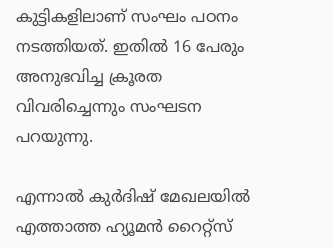കുട്ടികളിലാണ് സംഘം പഠനം നടത്തിയത്. ഇതില്‍ 16 പേരും അനുഭവിച്ച ക്രൂരത വിവരിച്ചെന്നും സംഘടന പറയുന്നു.

എന്നാല്‍ കുര്‍ദിഷ് മേഖലയില്‍ എത്താത്ത ഹ്യൂമന്‍ റൈറ്റ്സ്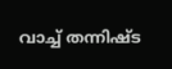വാച്ച് തന്നിഷ്ട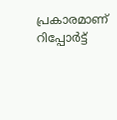പ്രകാരമാണ് റിപ്പോര്‍ട്ട്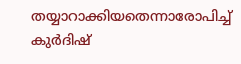തയ്യാറാക്കിയതെന്നാരോപിച്ച് കുര്‍ദിഷ്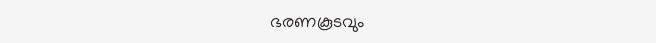ഭരണകൂടവും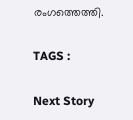രംഗത്തെത്തി.

TAGS :

Next Story